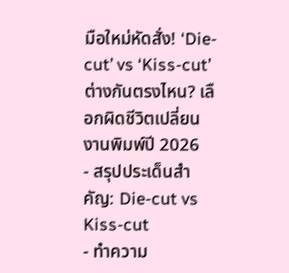มือใหม่หัดสั่ง! ‘Die-cut’ vs ‘Kiss-cut’ ต่างกันตรงไหน? เลือกผิดชีวิตเปลี่ยน งานพิมพ์ปี 2026
- สรุปประเด็นสำคัญ: Die-cut vs Kiss-cut
- ทำความ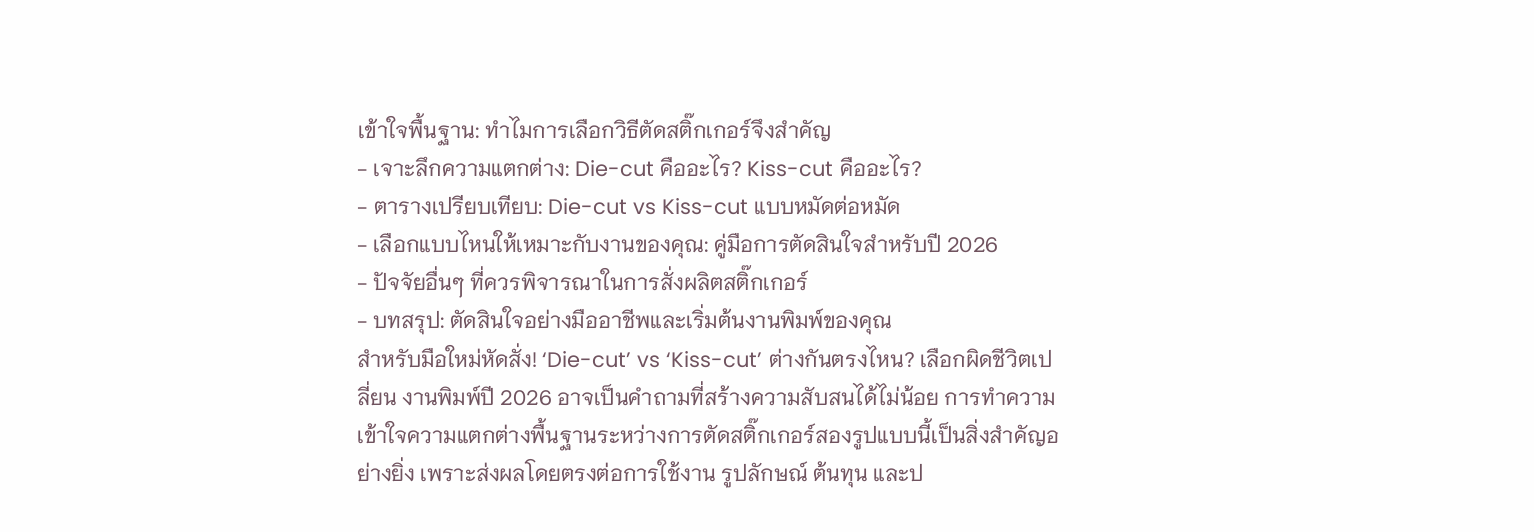เข้าใจพื้นฐาน: ทำไมการเลือกวิธีตัดสติ๊กเกอร์จึงสำคัญ
- เจาะลึกความแตกต่าง: Die-cut คืออะไร? Kiss-cut คืออะไร?
- ตารางเปรียบเทียบ: Die-cut vs Kiss-cut แบบหมัดต่อหมัด
- เลือกแบบไหนให้เหมาะกับงานของคุณ: คู่มือการตัดสินใจสำหรับปี 2026
- ปัจจัยอื่นๆ ที่ควรพิจารณาในการสั่งผลิตสติ๊กเกอร์
- บทสรุป: ตัดสินใจอย่างมืออาชีพและเริ่มต้นงานพิมพ์ของคุณ
สำหรับมือใหม่หัดสั่ง! ‘Die-cut’ vs ‘Kiss-cut’ ต่างกันตรงไหน? เลือกผิดชีวิตเปลี่ยน งานพิมพ์ปี 2026 อาจเป็นคำถามที่สร้างความสับสนได้ไม่น้อย การทำความเข้าใจความแตกต่างพื้นฐานระหว่างการตัดสติ๊กเกอร์สองรูปแบบนี้เป็นสิ่งสำคัญอย่างยิ่ง เพราะส่งผลโดยตรงต่อการใช้งาน รูปลักษณ์ ต้นทุน และป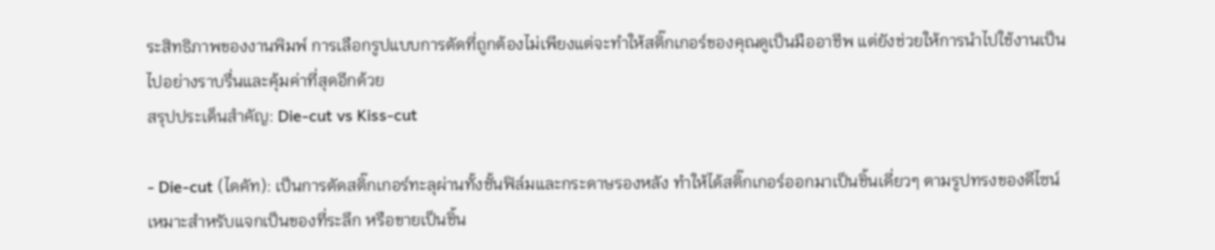ระสิทธิภาพของงานพิมพ์ การเลือกรูปแบบการตัดที่ถูกต้องไม่เพียงแต่จะทำให้สติ๊กเกอร์ของคุณดูเป็นมืออาชีพ แต่ยังช่วยให้การนำไปใช้งานเป็นไปอย่างราบรื่นและคุ้มค่าที่สุดอีกด้วย
สรุปประเด็นสำคัญ: Die-cut vs Kiss-cut

- Die-cut (ไดคัท): เป็นการตัดสติ๊กเกอร์ทะลุผ่านทั้งชั้นฟิล์มและกระดาษรองหลัง ทำให้ได้สติ๊กเกอร์ออกมาเป็นชิ้นเดี่ยวๆ ตามรูปทรงของดีไซน์ เหมาะสำหรับแจกเป็นของที่ระลึก หรือขายเป็นชิ้น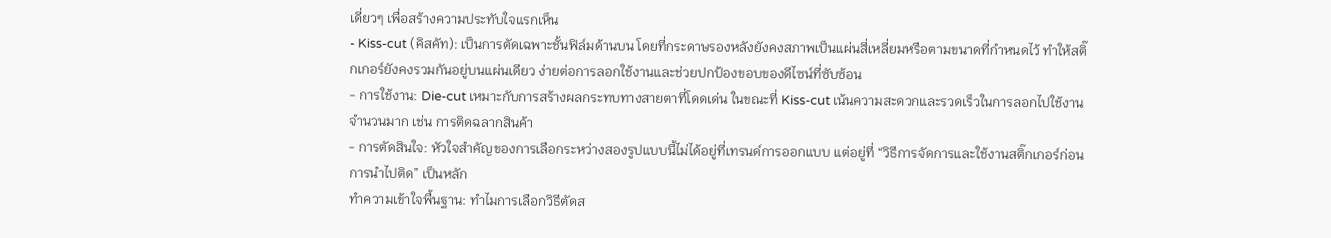เดี่ยวๆ เพื่อสร้างความประทับใจแรกเห็น
- Kiss-cut (คิสคัท): เป็นการตัดเฉพาะชั้นฟิล์มด้านบน โดยที่กระดาษรองหลังยังคงสภาพเป็นแผ่นสี่เหลี่ยมหรือตามขนาดที่กำหนดไว้ ทำให้สติ๊กเกอร์ยังคงรวมกันอยู่บนแผ่นเดียว ง่ายต่อการลอกใช้งานและช่วยปกป้องขอบของดีไซน์ที่ซับซ้อน
- การใช้งาน: Die-cut เหมาะกับการสร้างผลกระทบทางสายตาที่โดดเด่น ในขณะที่ Kiss-cut เน้นความสะดวกและรวดเร็วในการลอกไปใช้งานจำนวนมาก เช่น การติดฉลากสินค้า
- การตัดสินใจ: หัวใจสำคัญของการเลือกระหว่างสองรูปแบบนี้ไม่ได้อยู่ที่เทรนด์การออกแบบ แต่อยู่ที่ “วิธีการจัดการและใช้งานสติ๊กเกอร์ก่อนการนำไปติด” เป็นหลัก
ทำความเข้าใจพื้นฐาน: ทำไมการเลือกวิธีตัดส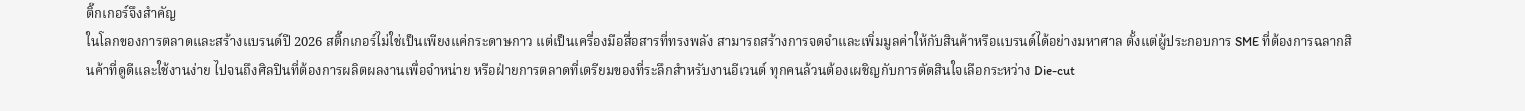ติ๊กเกอร์จึงสำคัญ
ในโลกของการตลาดและสร้างแบรนด์ปี 2026 สติ๊กเกอร์ไม่ใช่เป็นเพียงแค่กระดาษกาว แต่เป็นเครื่องมือสื่อสารที่ทรงพลัง สามารถสร้างการจดจำและเพิ่มมูลค่าให้กับสินค้าหรือแบรนด์ได้อย่างมหาศาล ตั้งแต่ผู้ประกอบการ SME ที่ต้องการฉลากสินค้าที่ดูดีและใช้งานง่าย ไปจนถึงศิลปินที่ต้องการผลิตผลงานเพื่อจำหน่าย หรือฝ่ายการตลาดที่เตรียมของที่ระลึกสำหรับงานอีเวนต์ ทุกคนล้วนต้องเผชิญกับการตัดสินใจเลือกระหว่าง Die-cut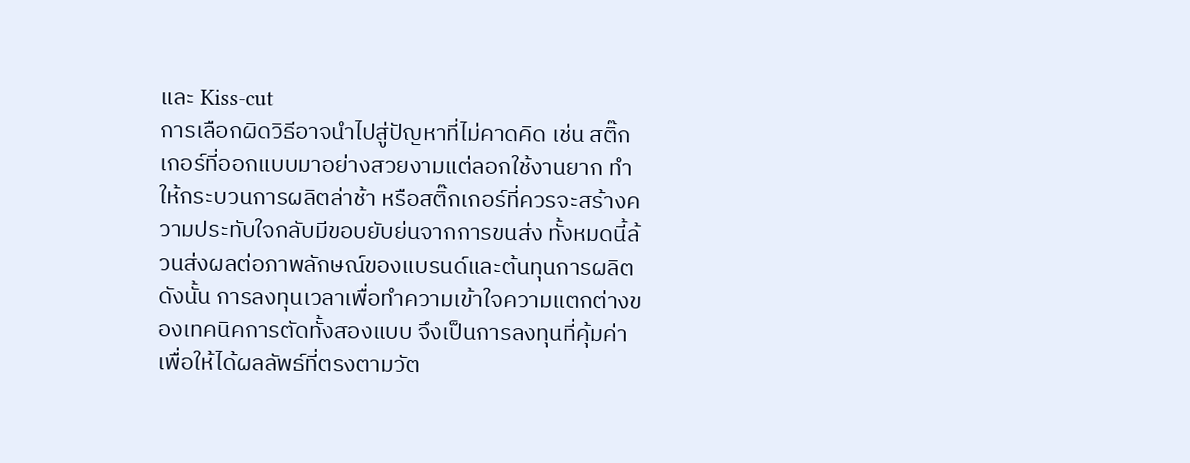และ Kiss-cut
การเลือกผิดวิธีอาจนำไปสู่ปัญหาที่ไม่คาดคิด เช่น สติ๊กเกอร์ที่ออกแบบมาอย่างสวยงามแต่ลอกใช้งานยาก ทำให้กระบวนการผลิตล่าช้า หรือสติ๊กเกอร์ที่ควรจะสร้างความประทับใจกลับมีขอบยับย่นจากการขนส่ง ทั้งหมดนี้ล้วนส่งผลต่อภาพลักษณ์ของแบรนด์และต้นทุนการผลิต ดังนั้น การลงทุนเวลาเพื่อทำความเข้าใจความแตกต่างของเทคนิคการตัดทั้งสองแบบ จึงเป็นการลงทุนที่คุ้มค่าเพื่อให้ได้ผลลัพธ์ที่ตรงตามวัต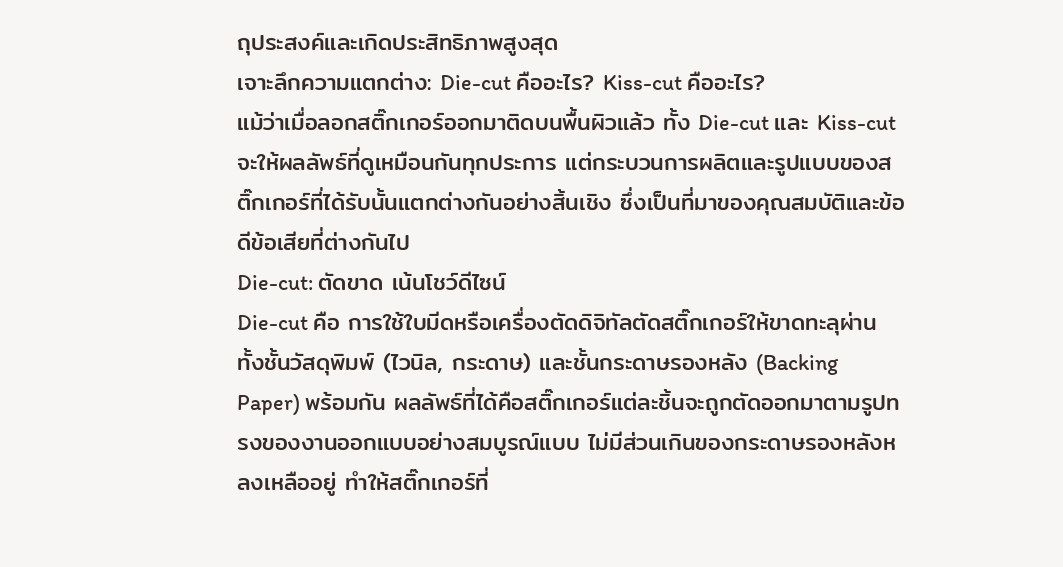ถุประสงค์และเกิดประสิทธิภาพสูงสุด
เจาะลึกความแตกต่าง: Die-cut คืออะไร? Kiss-cut คืออะไร?
แม้ว่าเมื่อลอกสติ๊กเกอร์ออกมาติดบนพื้นผิวแล้ว ทั้ง Die-cut และ Kiss-cut จะให้ผลลัพธ์ที่ดูเหมือนกันทุกประการ แต่กระบวนการผลิตและรูปแบบของสติ๊กเกอร์ที่ได้รับนั้นแตกต่างกันอย่างสิ้นเชิง ซึ่งเป็นที่มาของคุณสมบัติและข้อดีข้อเสียที่ต่างกันไป
Die-cut: ตัดขาด เน้นโชว์ดีไซน์
Die-cut คือ การใช้ใบมีดหรือเครื่องตัดดิจิทัลตัดสติ๊กเกอร์ให้ขาดทะลุผ่านทั้งชั้นวัสดุพิมพ์ (ไวนิล, กระดาษ) และชั้นกระดาษรองหลัง (Backing Paper) พร้อมกัน ผลลัพธ์ที่ได้คือสติ๊กเกอร์แต่ละชิ้นจะถูกตัดออกมาตามรูปทรงของงานออกแบบอย่างสมบูรณ์แบบ ไม่มีส่วนเกินของกระดาษรองหลังหลงเหลืออยู่ ทำให้สติ๊กเกอร์ที่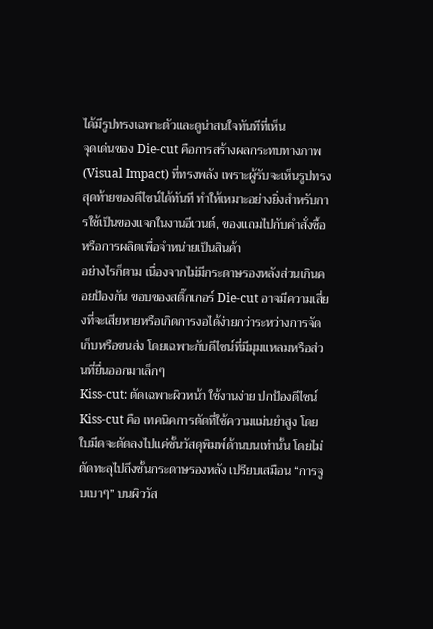ได้มีรูปทรงเฉพาะตัวและดูน่าสนใจทันทีที่เห็น
จุดเด่นของ Die-cut คือการสร้างผลกระทบทางภาพ (Visual Impact) ที่ทรงพลัง เพราะผู้รับจะเห็นรูปทรงสุดท้ายของดีไซน์ได้ทันที ทำให้เหมาะอย่างยิ่งสำหรับการใช้เป็นของแจกในงานอีเวนต์, ของแถมไปกับคำสั่งซื้อ หรือการผลิตเพื่อจำหน่ายเป็นสินค้า
อย่างไรก็ตาม เนื่องจากไม่มีกระดาษรองหลังส่วนเกินคอยป้องกัน ขอบของสติ๊กเกอร์ Die-cut อาจมีความเสี่ยงที่จะเสียหายหรือเกิดการงอได้ง่ายกว่าระหว่างการจัดเก็บหรือขนส่ง โดยเฉพาะกับดีไซน์ที่มีมุมแหลมหรือส่วนที่ยื่นออกมาเล็กๆ
Kiss-cut: ตัดเฉพาะผิวหน้า ใช้งานง่าย ปกป้องดีไซน์
Kiss-cut คือ เทคนิคการตัดที่ใช้ความแม่นยำสูง โดยใบมีดจะตัดลงไปแค่ชั้นวัสดุพิมพ์ด้านบนเท่านั้น โดยไม่ตัดทะลุไปถึงชั้นกระดาษรองหลัง เปรียบเสมือน “การจูบเบาๆ” บนผิววัส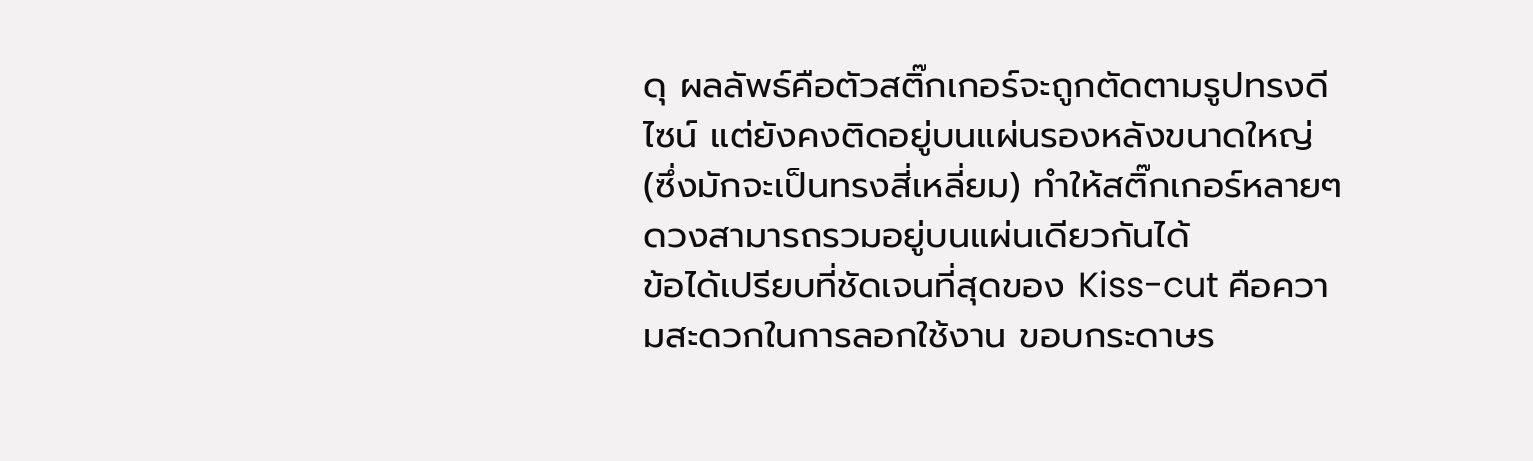ดุ ผลลัพธ์คือตัวสติ๊กเกอร์จะถูกตัดตามรูปทรงดีไซน์ แต่ยังคงติดอยู่บนแผ่นรองหลังขนาดใหญ่ (ซึ่งมักจะเป็นทรงสี่เหลี่ยม) ทำให้สติ๊กเกอร์หลายๆ ดวงสามารถรวมอยู่บนแผ่นเดียวกันได้
ข้อได้เปรียบที่ชัดเจนที่สุดของ Kiss-cut คือความสะดวกในการลอกใช้งาน ขอบกระดาษร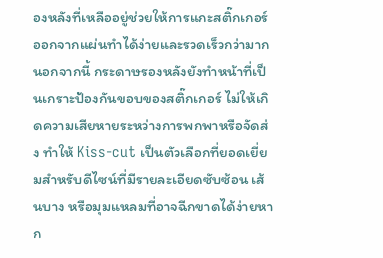องหลังที่เหลืออยู่ช่วยให้การแกะสติ๊กเกอร์ออกจากแผ่นทำได้ง่ายและรวดเร็วกว่ามาก นอกจากนี้ กระดาษรองหลังยังทำหน้าที่เป็นเกราะป้องกันขอบของสติ๊กเกอร์ ไม่ให้เกิดความเสียหายระหว่างการพกพาหรือจัดส่ง ทำให้ Kiss-cut เป็นตัวเลือกที่ยอดเยี่ยมสำหรับดีไซน์ที่มีรายละเอียดซับซ้อน เส้นบาง หรือมุมแหลมที่อาจฉีกขาดได้ง่ายหาก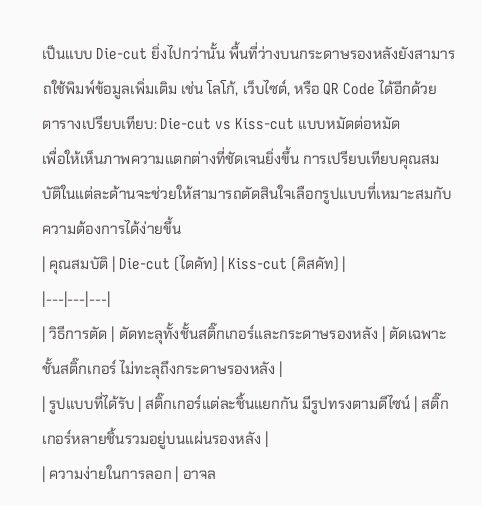เป็นแบบ Die-cut ยิ่งไปกว่านั้น พื้นที่ว่างบนกระดาษรองหลังยังสามารถใช้พิมพ์ข้อมูลเพิ่มเติม เช่น โลโก้, เว็บไซต์, หรือ QR Code ได้อีกด้วย
ตารางเปรียบเทียบ: Die-cut vs Kiss-cut แบบหมัดต่อหมัด
เพื่อให้เห็นภาพความแตกต่างที่ชัดเจนยิ่งขึ้น การเปรียบเทียบคุณสมบัติในแต่ละด้านจะช่วยให้สามารถตัดสินใจเลือกรูปแบบที่เหมาะสมกับความต้องการได้ง่ายขึ้น
| คุณสมบัติ | Die-cut (ไดคัท) | Kiss-cut (คิสคัท) |
|---|---|---|
| วิธีการตัด | ตัดทะลุทั้งชั้นสติ๊กเกอร์และกระดาษรองหลัง | ตัดเฉพาะชั้นสติ๊กเกอร์ ไม่ทะลุถึงกระดาษรองหลัง |
| รูปแบบที่ได้รับ | สติ๊กเกอร์แต่ละชิ้นแยกกัน มีรูปทรงตามดีไซน์ | สติ๊กเกอร์หลายชิ้นรวมอยู่บนแผ่นรองหลัง |
| ความง่ายในการลอก | อาจล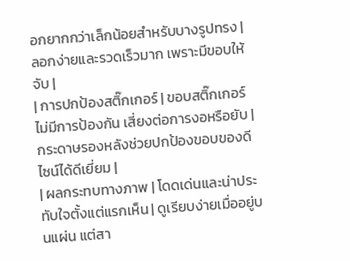อกยากกว่าเล็กน้อยสำหรับบางรูปทรง | ลอกง่ายและรวดเร็วมาก เพราะมีขอบให้จับ |
| การปกป้องสติ๊กเกอร์ | ขอบสติ๊กเกอร์ไม่มีการป้องกัน เสี่ยงต่อการงอหรือยับ | กระดาษรองหลังช่วยปกป้องขอบของดีไซน์ได้ดีเยี่ยม |
| ผลกระทบทางภาพ | โดดเด่นและน่าประทับใจตั้งแต่แรกเห็น | ดูเรียบง่ายเมื่ออยู่บนแผ่น แต่สา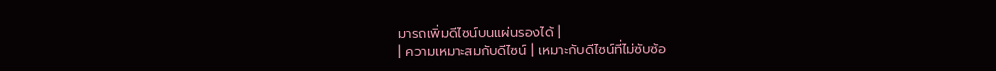มารถเพิ่มดีไซน์บนแผ่นรองได้ |
| ความเหมาะสมกับดีไซน์ | เหมาะกับดีไซน์ที่ไม่ซับซ้อ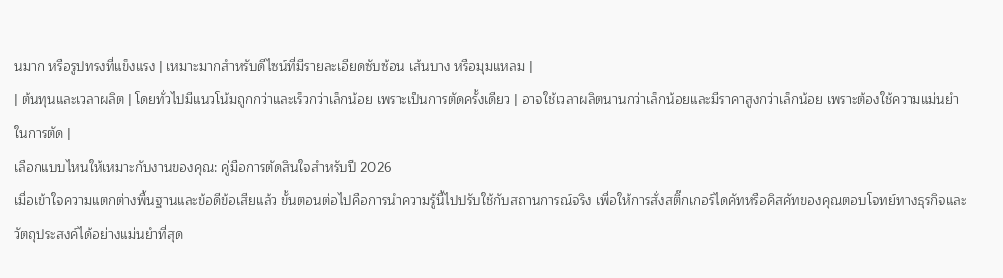นมาก หรือรูปทรงที่แข็งแรง | เหมาะมากสำหรับดีไซน์ที่มีรายละเอียดซับซ้อน เส้นบาง หรือมุมแหลม |
| ต้นทุนและเวลาผลิต | โดยทั่วไปมีแนวโน้มถูกกว่าและเร็วกว่าเล็กน้อย เพราะเป็นการตัดครั้งเดียว | อาจใช้เวลาผลิตนานกว่าเล็กน้อยและมีราคาสูงกว่าเล็กน้อย เพราะต้องใช้ความแม่นยำในการตัด |
เลือกแบบไหนให้เหมาะกับงานของคุณ: คู่มือการตัดสินใจสำหรับปี 2026
เมื่อเข้าใจความแตกต่างพื้นฐานและข้อดีข้อเสียแล้ว ขั้นตอนต่อไปคือการนำความรู้นี้ไปปรับใช้กับสถานการณ์จริง เพื่อให้การสั่งสติ๊กเกอร์ไดคัทหรือคิสคัทของคุณตอบโจทย์ทางธุรกิจและวัตถุประสงค์ได้อย่างแม่นยำที่สุด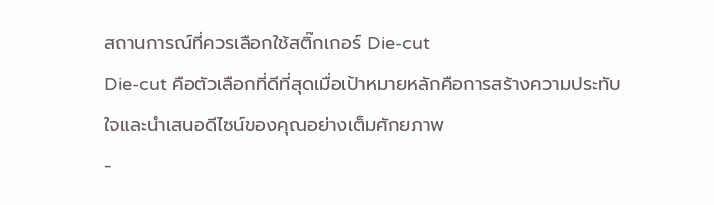สถานการณ์ที่ควรเลือกใช้สติ๊กเกอร์ Die-cut
Die-cut คือตัวเลือกที่ดีที่สุดเมื่อเป้าหมายหลักคือการสร้างความประทับใจและนำเสนอดีไซน์ของคุณอย่างเต็มศักยภาพ
-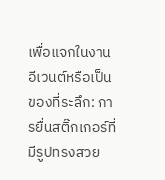เพื่อแจกในงานอีเวนต์หรือเป็นของที่ระลึก: การยื่นสติ๊กเกอร์ที่มีรูปทรงสวย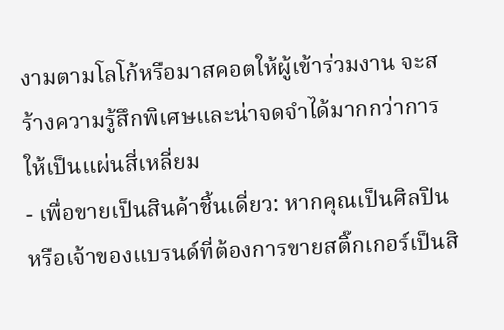งามตามโลโก้หรือมาสคอตให้ผู้เข้าร่วมงาน จะสร้างความรู้สึกพิเศษและน่าจดจำได้มากกว่าการให้เป็นแผ่นสี่เหลี่ยม
- เพื่อขายเป็นสินค้าชิ้นเดี่ยว: หากคุณเป็นศิลปินหรือเจ้าของแบรนด์ที่ต้องการขายสติ๊กเกอร์เป็นสิ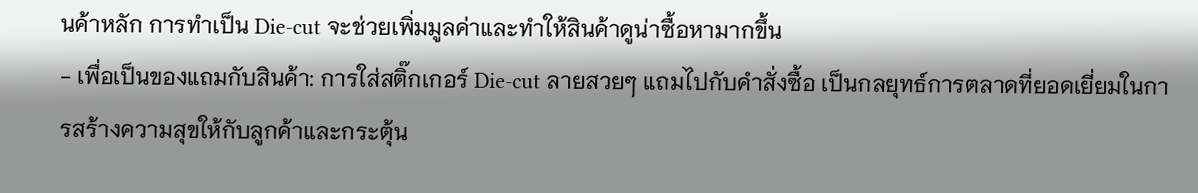นค้าหลัก การทำเป็น Die-cut จะช่วยเพิ่มมูลค่าและทำให้สินค้าดูน่าซื้อหามากขึ้น
- เพื่อเป็นของแถมกับสินค้า: การใส่สติ๊กเกอร์ Die-cut ลายสวยๆ แถมไปกับคำสั่งซื้อ เป็นกลยุทธ์การตลาดที่ยอดเยี่ยมในการสร้างความสุขให้กับลูกค้าและกระตุ้น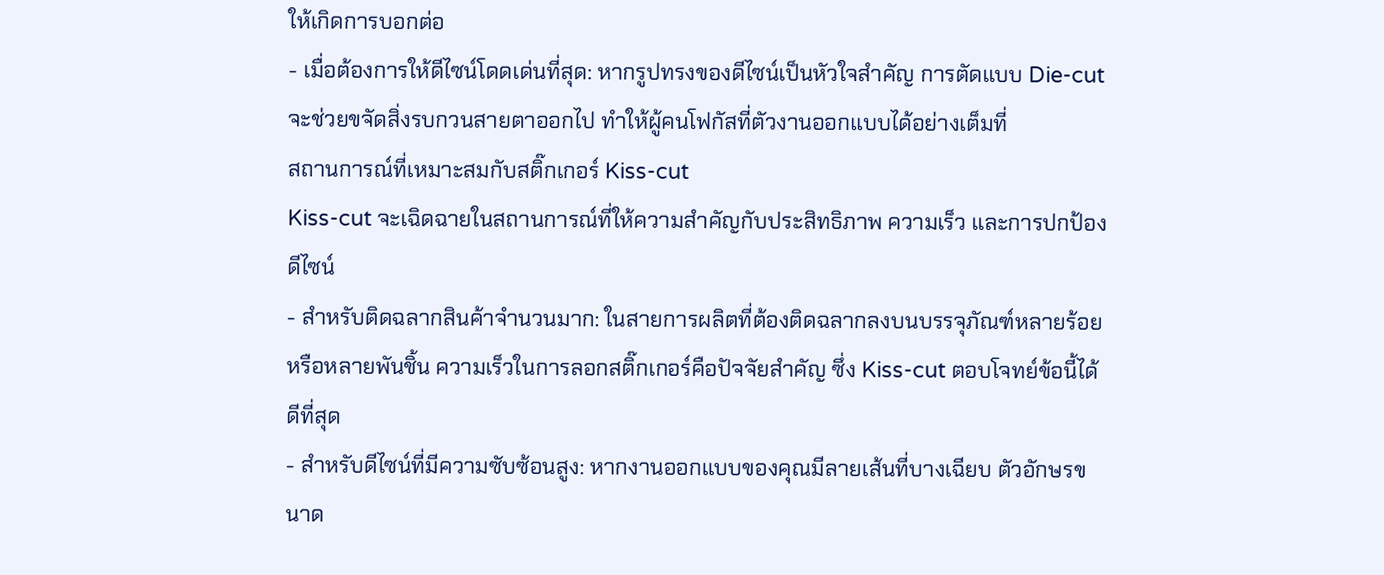ให้เกิดการบอกต่อ
- เมื่อต้องการให้ดีไซน์โดดเด่นที่สุด: หากรูปทรงของดีไซน์เป็นหัวใจสำคัญ การตัดแบบ Die-cut จะช่วยขจัดสิ่งรบกวนสายตาออกไป ทำให้ผู้คนโฟกัสที่ตัวงานออกแบบได้อย่างเต็มที่
สถานการณ์ที่เหมาะสมกับสติ๊กเกอร์ Kiss-cut
Kiss-cut จะเฉิดฉายในสถานการณ์ที่ให้ความสำคัญกับประสิทธิภาพ ความเร็ว และการปกป้องดีไซน์
- สำหรับติดฉลากสินค้าจำนวนมาก: ในสายการผลิตที่ต้องติดฉลากลงบนบรรจุภัณฑ์หลายร้อยหรือหลายพันชิ้น ความเร็วในการลอกสติ๊กเกอร์คือปัจจัยสำคัญ ซึ่ง Kiss-cut ตอบโจทย์ข้อนี้ได้ดีที่สุด
- สำหรับดีไซน์ที่มีความซับซ้อนสูง: หากงานออกแบบของคุณมีลายเส้นที่บางเฉียบ ตัวอักษรขนาด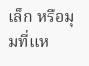เล็ก หรือมุมที่แห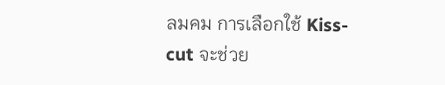ลมคม การเลือกใช้ Kiss-cut จะช่วย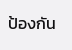ป้องกัน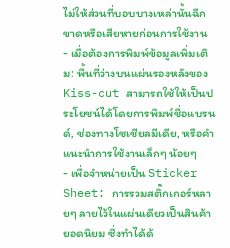ไม่ให้ส่วนที่บอบบางเหล่านั้นฉีกขาดหรือเสียหายก่อนการใช้งาน
- เมื่อต้องการพิมพ์ข้อมูลเพิ่มเติม: พื้นที่ว่างบนแผ่นรองหลังของ Kiss-cut สามารถใช้ให้เป็นประโยชน์ได้โดยการพิมพ์ชื่อแบรนด์, ช่องทางโซเชียลมีเดีย, หรือคำแนะนำการใช้งานเล็กๆ น้อยๆ
- เพื่อจำหน่ายเป็น Sticker Sheet: การรวมสติ๊กเกอร์หลายๆ ลายไว้ในแผ่นเดียวเป็นสินค้ายอดนิยม ซึ่งทำได้ด้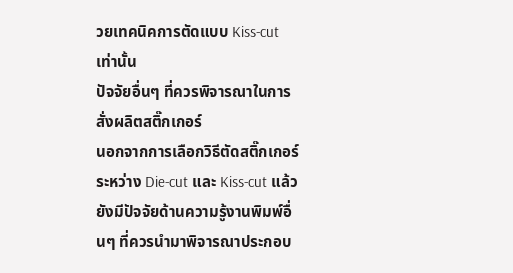วยเทคนิคการตัดแบบ Kiss-cut เท่านั้น
ปัจจัยอื่นๆ ที่ควรพิจารณาในการสั่งผลิตสติ๊กเกอร์
นอกจากการเลือกวิธีตัดสติ๊กเกอร์ระหว่าง Die-cut และ Kiss-cut แล้ว ยังมีปัจจัยด้านความรู้งานพิมพ์อื่นๆ ที่ควรนำมาพิจารณาประกอบ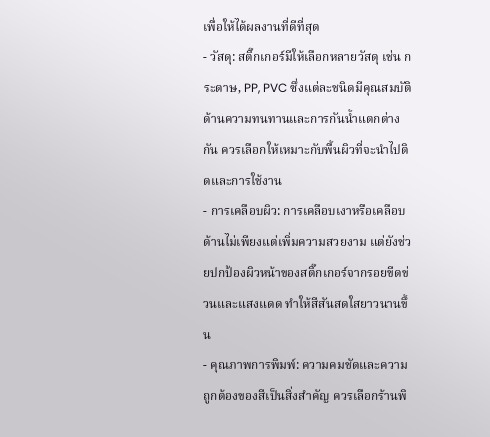เพื่อให้ได้ผลงานที่ดีที่สุด
- วัสดุ: สติ๊กเกอร์มีให้เลือกหลายวัสดุ เช่น กระดาษ, PP, PVC ซึ่งแต่ละชนิดมีคุณสมบัติด้านความทนทานและการกันน้ำแตกต่างกัน ควรเลือกให้เหมาะกับพื้นผิวที่จะนำไปติดและการใช้งาน
- การเคลือบผิว: การเคลือบเงาหรือเคลือบด้านไม่เพียงแต่เพิ่มความสวยงาม แต่ยังช่วยปกป้องผิวหน้าของสติ๊กเกอร์จากรอยขีดข่วนและแสงแดด ทำให้สีสันสดใสยาวนานขึ้น
- คุณภาพการพิมพ์: ความคมชัดและความถูกต้องของสีเป็นสิ่งสำคัญ ควรเลือกร้านพิ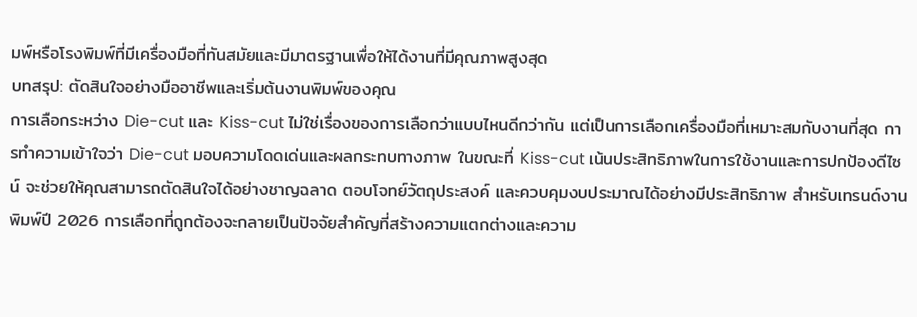มพ์หรือโรงพิมพ์ที่มีเครื่องมือที่ทันสมัยและมีมาตรฐานเพื่อให้ได้งานที่มีคุณภาพสูงสุด
บทสรุป: ตัดสินใจอย่างมืออาชีพและเริ่มต้นงานพิมพ์ของคุณ
การเลือกระหว่าง Die-cut และ Kiss-cut ไม่ใช่เรื่องของการเลือกว่าแบบไหนดีกว่ากัน แต่เป็นการเลือกเครื่องมือที่เหมาะสมกับงานที่สุด การทำความเข้าใจว่า Die-cut มอบความโดดเด่นและผลกระทบทางภาพ ในขณะที่ Kiss-cut เน้นประสิทธิภาพในการใช้งานและการปกป้องดีไซน์ จะช่วยให้คุณสามารถตัดสินใจได้อย่างชาญฉลาด ตอบโจทย์วัตถุประสงค์ และควบคุมงบประมาณได้อย่างมีประสิทธิภาพ สำหรับเทรนด์งานพิมพ์ปี 2026 การเลือกที่ถูกต้องจะกลายเป็นปัจจัยสำคัญที่สร้างความแตกต่างและความ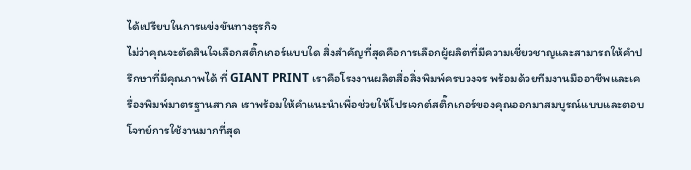ได้เปรียบในการแข่งขันทางธุรกิจ
ไม่ว่าคุณจะตัดสินใจเลือกสติ๊กเกอร์แบบใด สิ่งสำคัญที่สุดคือการเลือกผู้ผลิตที่มีความเชี่ยวชาญและสามารถให้คำปรึกษาที่มีคุณภาพได้ ที่ GIANT PRINT เราคือโรงงานผลิตสื่อสิ่งพิมพ์ครบวงจร พร้อมด้วยทีมงานมืออาชีพและเครื่องพิมพ์มาตรฐานสากล เราพร้อมให้คำแนะนำเพื่อช่วยให้โปรเจกต์สติ๊กเกอร์ของคุณออกมาสมบูรณ์แบบและตอบโจทย์การใช้งานมากที่สุด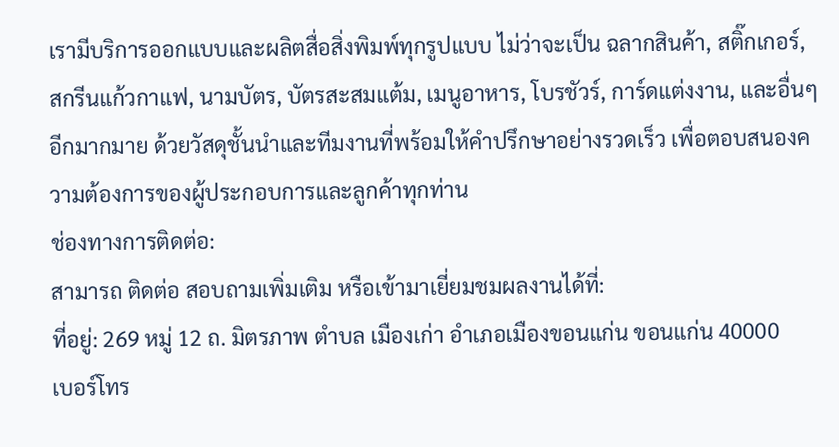เรามีบริการออกแบบและผลิตสื่อสิ่งพิมพ์ทุกรูปแบบ ไม่ว่าจะเป็น ฉลากสินค้า, สติ๊กเกอร์, สกรีนแก้วกาแฟ, นามบัตร, บัตรสะสมแต้ม, เมนูอาหาร, โบรชัวร์, การ์ดแต่งงาน, และอื่นๆ อีกมากมาย ด้วยวัสดุชั้นนำและทีมงานที่พร้อมให้คำปรึกษาอย่างรวดเร็ว เพื่อตอบสนองความต้องการของผู้ประกอบการและลูกค้าทุกท่าน
ช่องทางการติดต่อ:
สามารถ ติดต่อ สอบถามเพิ่มเติม หรือเข้ามาเยี่ยมชมผลงานได้ที่:
ที่อยู่: 269 หมู่ 12 ถ. มิตรภาพ ตำบล เมืองเก่า อำเภอเมืองขอนแก่น ขอนแก่น 40000
เบอร์โทร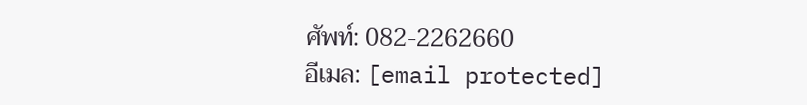ศัพท์: 082-2262660
อีเมล: [email protected]